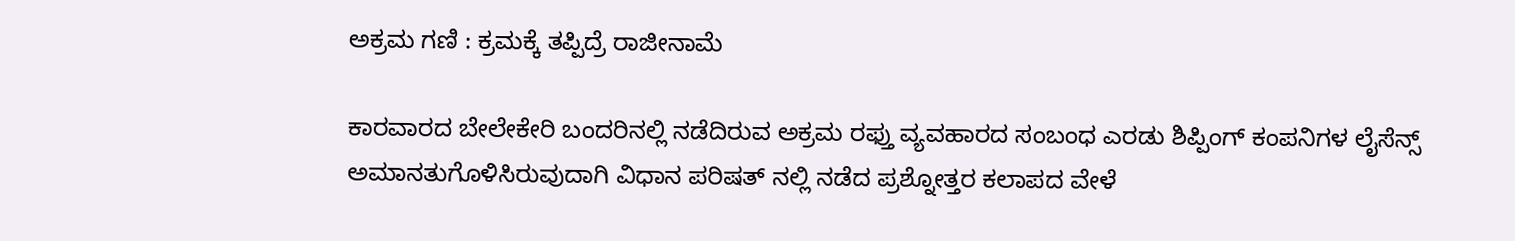ಅಕ್ರಮ ಗಣಿ : ಕ್ರಮಕ್ಕೆ ತಪ್ಪಿದ್ರೆ ರಾಜೀನಾಮೆ

ಕಾರವಾರದ ಬೇಲೇಕೇರಿ ಬಂದರಿನಲ್ಲಿ ನಡೆದಿರುವ ಅಕ್ರಮ ರಫ್ತು ವ್ಯವಹಾರದ ಸಂಬಂಧ ಎರಡು ಶಿಪ್ಪಿಂಗ್ ಕಂಪನಿಗಳ ಲೈಸೆನ್ಸ್ ಅಮಾನತುಗೊಳಿಸಿರುವುದಾಗಿ ವಿಧಾನ ಪರಿಷತ್ ನಲ್ಲಿ ನಡೆದ ಪ್ರಶ್ನೋತ್ತರ ಕಲಾಪದ ವೇಳೆ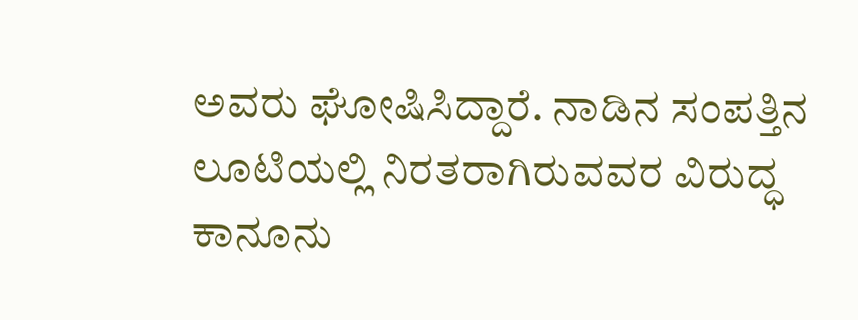ಅವರು ಘೋಷಿಸಿದ್ದಾರೆ. ನಾಡಿನ ಸಂಪತ್ತಿನ ಲೂಟಿಯಲ್ಲಿ ನಿರತರಾಗಿರುವವರ ವಿರುದ್ಧ ಕಾನೂನು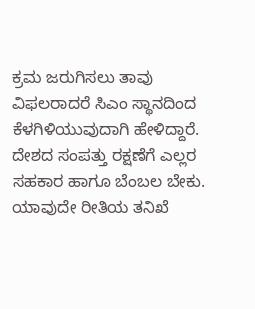ಕ್ರಮ ಜರುಗಿಸಲು ತಾವು ವಿಫಲರಾದರೆ ಸಿಎಂ ಸ್ಥಾನದಿಂದ ಕೆಳಗಿಳಿಯುವುದಾಗಿ ಹೇಳಿದ್ದಾರೆ. ದೇಶದ ಸಂಪತ್ತು ರಕ್ಷಣೆಗೆ ಎಲ್ಲರ ಸಹಕಾರ ಹಾಗೂ ಬೆಂಬಲ ಬೇಕು. ಯಾವುದೇ ರೀತಿಯ ತನಿಖೆ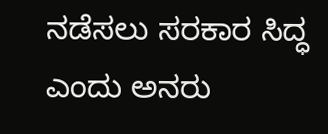ನಡೆಸಲು ಸರಕಾರ ಸಿದ್ಧ ಎಂದು ಅನರು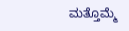ಮತ್ತೊಮ್ಮೆ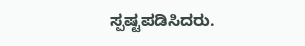ಸ್ಪಷ್ಟಪಡಿಸಿದರು.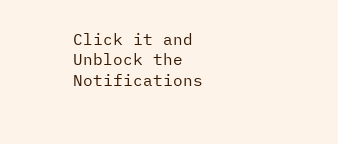Click it and Unblock the Notifications